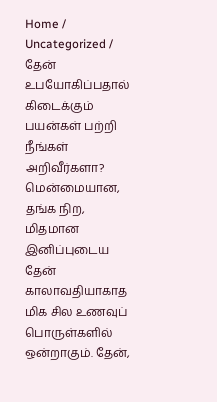Home / Uncategorized / தேன் உபயோகிப்பதால் கிடைக்கும் பயன்கள் பற்றி நீங்கள் அறிவீர்களா?
மென்மையான, தங்க நிற, மிதமான இனிப்புடைய தேன் காலாவதியாகாத மிக சில உணவுப் பொருள்களில் ஒன்றாகும். தேன்,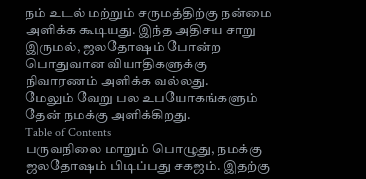நம் உடல் மற்றும் சருமத்திற்கு நன்மை அளிக்க கூடியது. இந்த அதிசய சாறு இருமல், ஜலதோஷம் போன்ற பொதுவான வியாதிகளுக்கு நிவாரணம் அளிக்க வல்லது.
மேலும் வேறு பல உபயோகங்களும் தேன் நமக்கு அளிக்கிறது.
Table of Contents
பருவநிலை மாறும் பொழுது, நமக்கு ஜலதோஷம் பிடிப்பது சகஜம். இதற்கு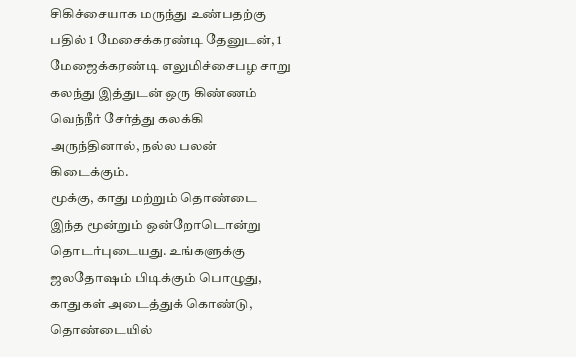சிகிச்சையாக மருந்து உண்பதற்கு பதில் 1 மேசைக்கரண்டி தேனுடன், 1 மேஜைக்கரண்டி எலுமிச்சைபழ சாறு கலந்து இத்துடன் ஒரு கிண்ணம் வெந்நீர் சேர்த்து கலக்கி அருந்தினால், நல்ல பலன் கிடைக்கும்.
மூக்கு, காது மற்றும் தொண்டை இந்த மூன்றும் ஒன்றோடொன்று தொடர்புடையது. உங்களுக்கு ஜலதோஷம் பிடிக்கும் பொழுது, காதுகள் அடைத்துக் கொண்டு, தொண்டையில்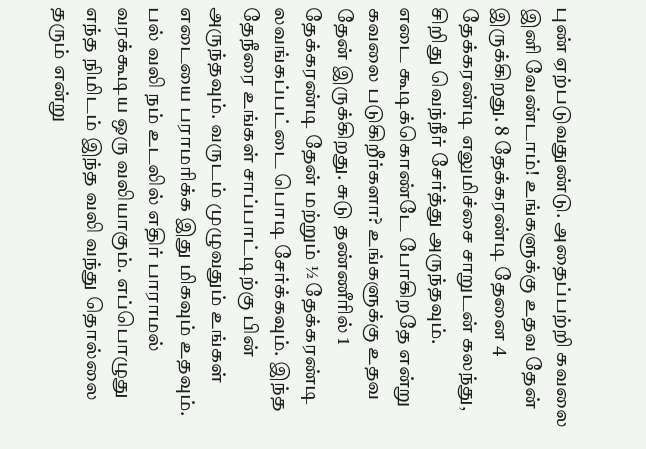புண் ஏற்படுவதுண்டு. அதைப்பற்றி கவலை இனி வேண்டாம்! உங்களுக்கு உதவ தேன் இருக்கிறது. 8 தேக்கரண்டி தேனை 4 தேக்கரண்டி எலுமிச்சை சாறுடன் கலந்து, சிறிது வெந்நீர் சேர்த்து அருந்தவும்.
எடை கூடிக்கொண்டே போகிறதே என்று கவலை படுகிறீர்களா? உங்களுக்கு உதவ தேன் இருக்கிறது. சுடு தண்ணீரில் 1 தேக்கரண்டி தேன் மற்றும் ½ தேக்கரண்டி லவங்கப்பட்டை பொடி சேர்க்கவும். இந்த தேநீரை உங்கள் சாப்பாட்டிற்கு பின் அருந்தவும். வருடம் முழுவதும் உங்கள் எடையை பராமரிக்க இது மிகவும் உதவும்.
பல் வலி நம் உடலில் எதிர் பாராமல் வரக்கூடிய ஒரு வலியாகும். எப்பொழுது எந்த நிமிடம் இந்த வலி வந்து தொல்லை தரும் என்று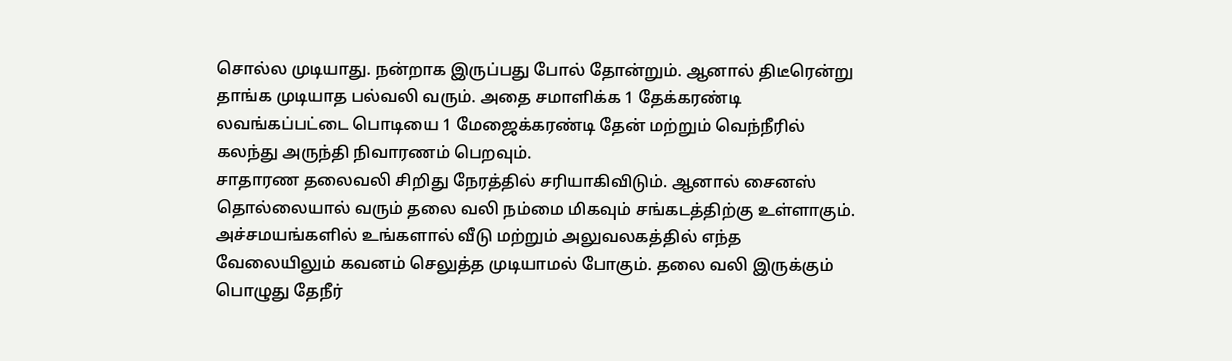சொல்ல முடியாது. நன்றாக இருப்பது போல் தோன்றும். ஆனால் திடீரென்று தாங்க முடியாத பல்வலி வரும். அதை சமாளிக்க 1 தேக்கரண்டி லவங்கப்பட்டை பொடியை 1 மேஜைக்கரண்டி தேன் மற்றும் வெந்நீரில் கலந்து அருந்தி நிவாரணம் பெறவும்.
சாதாரண தலைவலி சிறிது நேரத்தில் சரியாகிவிடும். ஆனால் சைனஸ் தொல்லையால் வரும் தலை வலி நம்மை மிகவும் சங்கடத்திற்கு உள்ளாகும். அச்சமயங்களில் உங்களால் வீடு மற்றும் அலுவலகத்தில் எந்த வேலையிலும் கவனம் செலுத்த முடியாமல் போகும். தலை வலி இருக்கும் பொழுது தேநீர்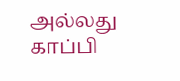அல்லது காப்பி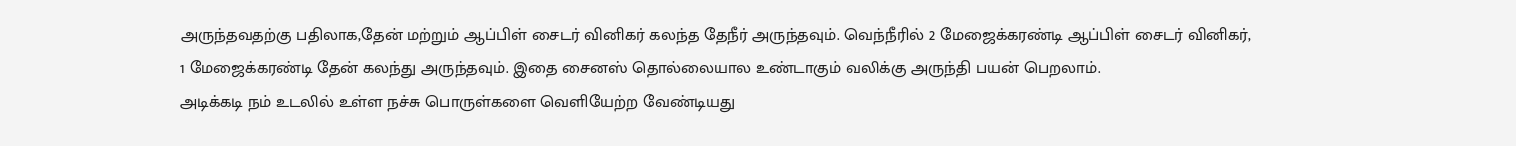அருந்தவதற்கு பதிலாக,தேன் மற்றும் ஆப்பிள் சைடர் வினிகர் கலந்த தேநீர் அருந்தவும். வெந்நீரில் 2 மேஜைக்கரண்டி ஆப்பிள் சைடர் வினிகர், 1 மேஜைக்கரண்டி தேன் கலந்து அருந்தவும். இதை சைனஸ் தொல்லையால உண்டாகும் வலிக்கு அருந்தி பயன் பெறலாம்.
அடிக்கடி நம் உடலில் உள்ள நச்சு பொருள்களை வெளியேற்ற வேண்டியது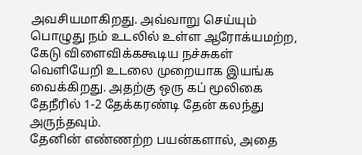அவசியமாகிறது. அவ்வாறு செய்யும் பொழுது நம் உடலில் உள்ள ஆரோக்யமற்ற, கேடு விளைவிக்ககூடிய நச்சுகள் வெளியேறி உடலை முறையாக இயங்க வைக்கிறது. அதற்கு ஒரு கப் மூலிகை தேநீரில் 1-2 தேக்கரண்டி தேன் கலந்து அருந்தவும்.
தேனின் எண்ணற்ற பயன்களால், அதை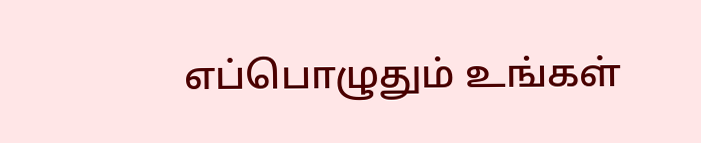எப்பொழுதும் உங்கள்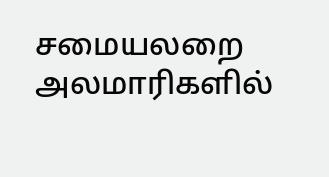சமையலறை அலமாரிகளில்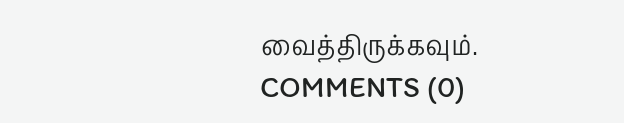வைத்திருக்கவும்.
COMMENTS (0)